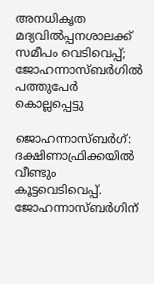അനധികൃത മദ്യവില്‍പ്പനശാലക്ക് സമീപം വെടിവെപ്പ്; ജോഹന്നാസ്ബര്‍ഗില്‍ പത്തുപേര്‍ കൊല്ലപ്പെട്ടു

ജൊഹന്നാസ്ബർഗ്: ദക്ഷിണാഫ്രിക്കയില്‍ വീണ്ടും കൂട്ടവെടിവെപ്പ്. ജോഹന്നാസ്ബർഗിന്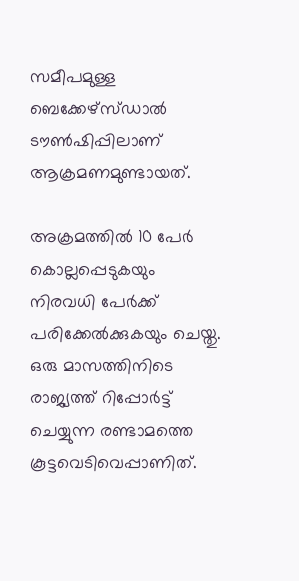സമീപമുള്ള ബെക്കേഴ്‌സ്ഡാല്‍ ടൗണ്‍ഷിപ്പിലാണ് ആക്രമണമുണ്ടായത്.

അക്രമത്തില്‍ 10 പേർ കൊല്ലപ്പെടുകയും നിരവധി പേർക്ക് പരിക്കേല്‍ക്കുകയും ചെയ്തു. ഒരു മാസത്തിനിടെ രാജ്യത്ത് റിപ്പോർട്ട് ചെയ്യുന്ന രണ്ടാമത്തെ കൂട്ടവെടിവെപ്പാണിത്.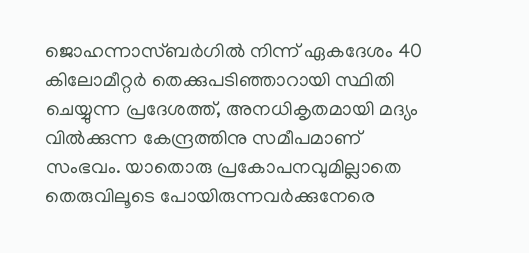ജൊഹന്നാസ്ബർഗില്‍ നിന്ന് ഏകദേശം 40 കിലോമീറ്റർ തെക്കുപടിഞ്ഞാറായി സ്ഥിതി ചെയ്യുന്ന പ്രദേശത്ത്, അനധികൃതമായി മദ്യം വില്‍ക്കുന്ന കേന്ദ്രത്തിനു സമീപമാണ് സംഭവം. യാതൊരു പ്രകോപനവുമില്ലാതെ തെരുവിലൂടെ പോയിരുന്നവർക്കുനേരെ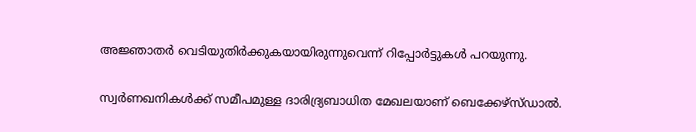അജ്ഞാതർ വെടിയുതിർക്കുകയായിരുന്നുവെന്ന് റിപ്പോർട്ടുകള്‍ പറയുന്നു.

സ്വർണഖനികള്‍ക്ക് സമീപമുള്ള ദാരിദ്ര്യബാധിത മേഖലയാണ് ബെക്കേഴ്‌സ്ഡാല്‍.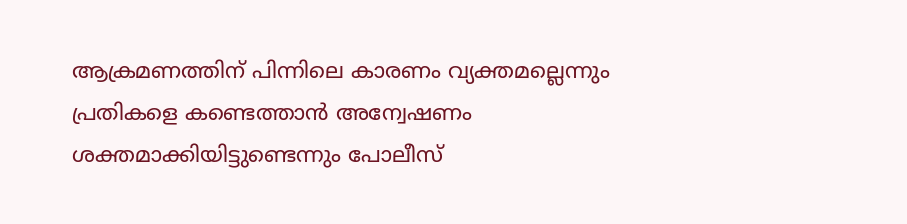ആക്രമണത്തിന് പിന്നിലെ കാരണം വ്യക്തമല്ലെന്നും പ്രതികളെ കണ്ടെത്താൻ അന്വേഷണം ശക്തമാക്കിയിട്ടുണ്ടെന്നും പോലീസ്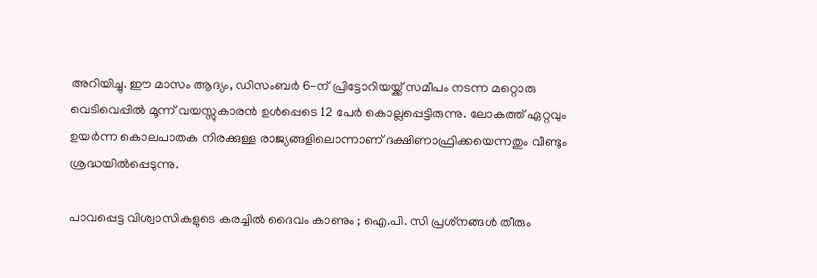അറിയിച്ചു. ഈ മാസം ആദ്യം, ഡിസംബർ 6-ന് പ്രിട്ടോറിയയ്ക്ക് സമീപം നടന്ന മറ്റൊരു വെടിവെപ്പില്‍ മൂന്ന് വയസ്സുകാരൻ ഉള്‍പ്പെടെ 12 പേർ കൊല്ലപ്പെട്ടിരുന്നു. ലോകത്ത് ഏറ്റവും ഉയർന്ന കൊലപാതക നിരക്കുള്ള രാജ്യങ്ങളിലൊന്നാണ് ദക്ഷിണാഫ്രിക്കയെന്നതും വീണ്ടും ശ്രദ്ധയില്‍പ്പെടുന്നു.

പാവപ്പെട്ട വിശ്വാസികളുടെ കരച്ചിൽ ദൈവം കാണും ; ഐ.പി. സി പ്രശ്‌നങ്ങൾ തീരും